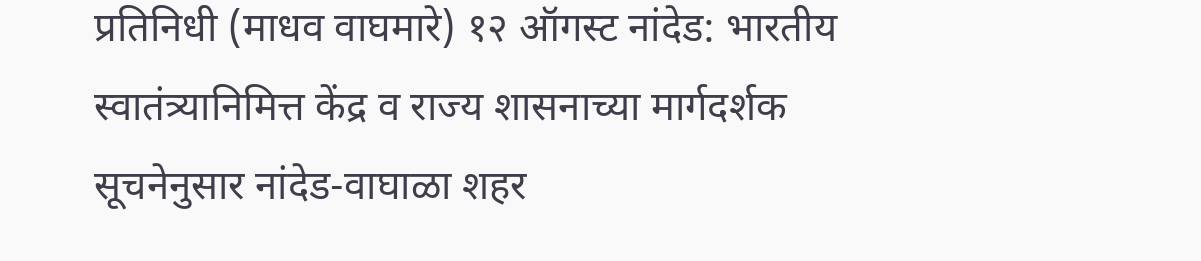प्रतिनिधी (माधव वाघमारे) १२ ऑगस्ट नांदेड: भारतीय स्वातंत्र्यानिमित्त केंद्र व राज्य शासनाच्या मार्गदर्शक सूचनेनुसार नांदेड-वाघाळा शहर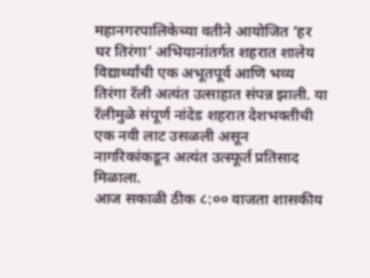महानगरपालिकेच्या वतीने आयोजित ‘हर घर तिरंगा’ अभियानांतर्गत शहरात शालेय विद्यार्थ्यांची एक अभूतपूर्व आणि भव्य तिरंगा रॅली अत्यंत उत्साहात संपन्न झाली. या रॅलीमुळे संपूर्ण नांदेड शहरात देशभक्तीची एक नवी लाट उसळली असून नागरिकांकडून अत्यंत उत्स्फूर्त प्रतिसाद मिळाला.
आज सकाळी ठीक ८:०० वाजता शासकीय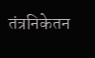तंत्रनिकेतन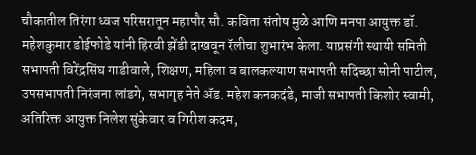चौकातील तिरंगा ध्वज परिसरातून महापौर सौ. कविता संतोष मुळे आणि मनपा आयुक्त डॉ. महेशकुमार डोईफोडे यांनी हिरवी झेंडी दाखवून रॅलीचा शुभारंभ केला. याप्रसंगी स्थायी समिती सभापती विरेंद्रसिंघ गाडीवाले, शिक्षण, महिला व बालकल्याण सभापती सदिच्छा सोनी पाटील, उपसभापती निरंजना लांडगे, सभागृह नेते ॲड. महेश कनकदंडे, माजी सभापती किशोर स्वामी, अतिरिक्त आयुक्त निलेश सुंकेवार व गिरीश कदम,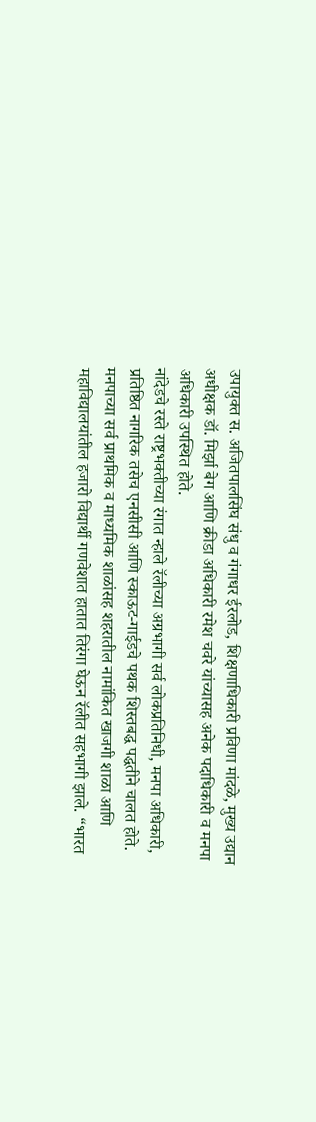उपायुक्त स. अजितपालसिंघ संधु व गंगाधर ईरलोड, शिक्षणाधिकारी प्रविणा मांदळे, मुख्य उद्यान अधीक्षक डॉ. मिर्झा बेग आणि क्रीडा अधिकारी रमेश चवरे यांच्यासह अनेक पदाधिकारी व मनपा अधिकारी उपस्थित होते.
नांदेडचे रस्ते राष्ट्रभक्तीच्या रंगात न्हाले रॅलीच्या अग्रभागी सर्व लोकप्रतिनिधी, मनपा अधिकारी, प्रतिष्ठित नागरिक तसेच एनसीसी आणि स्काऊट-गाईडचे पथक शिस्तबद्ध पद्धतीने चालत होते. मनपाच्या सर्व प्राथमिक व माध्यमिक शाळांसह शहरातील नामांकित खाजगी शाळा आणि महाविद्यालयांतील हजारो विद्यार्थी गणवेशात हातात तिरंगा घेऊन रॅलीत सहभागी झाले. “भारत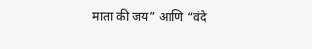माता की जय” आणि “वंदे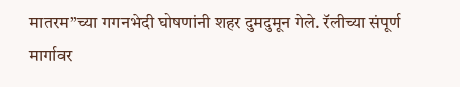मातरम”च्या गगनभेदी घोषणांनी शहर दुमदुमून गेले. रॅलीच्या संपूर्ण मार्गावर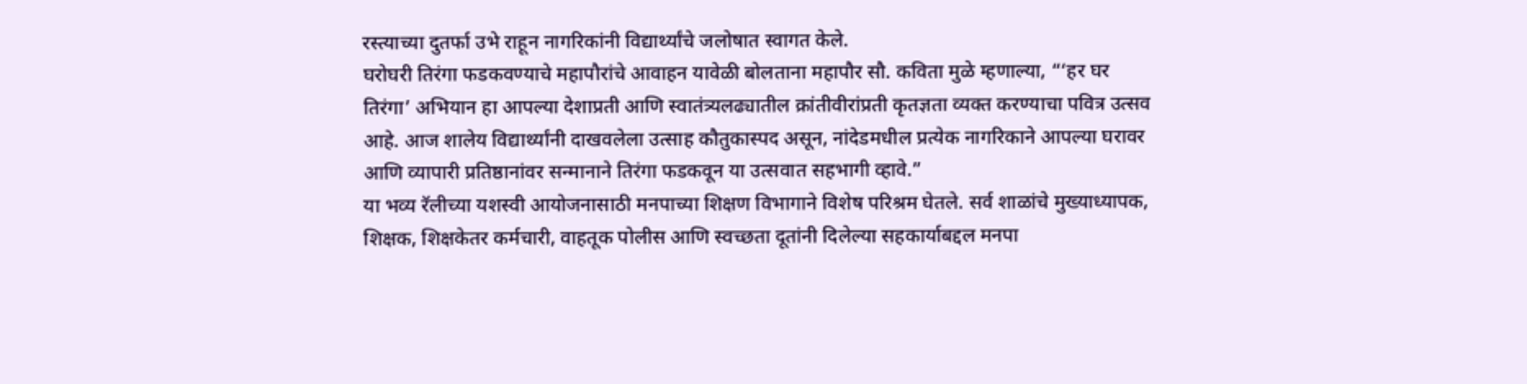रस्त्याच्या दुतर्फा उभे राहून नागरिकांनी विद्यार्थ्यांचे जलोषात स्वागत केले.
घरोघरी तिरंगा फडकवण्याचे महापौरांचे आवाहन यावेळी बोलताना महापौर सौ. कविता मुळे म्हणाल्या, “‘हर घर तिरंगा’ अभियान हा आपल्या देशाप्रती आणि स्वातंत्र्यलढ्यातील क्रांतीवीरांप्रती कृतज्ञता व्यक्त करण्याचा पवित्र उत्सव आहे. आज शालेय विद्यार्थ्यांनी दाखवलेला उत्साह कौतुकास्पद असून, नांदेडमधील प्रत्येक नागरिकाने आपल्या घरावर आणि व्यापारी प्रतिष्ठानांवर सन्मानाने तिरंगा फडकवून या उत्सवात सहभागी व्हावे.”
या भव्य रॅलीच्या यशस्वी आयोजनासाठी मनपाच्या शिक्षण विभागाने विशेष परिश्रम घेतले. सर्व शाळांचे मुख्याध्यापक, शिक्षक, शिक्षकेतर कर्मचारी, वाहतूक पोलीस आणि स्वच्छता दूतांनी दिलेल्या सहकार्याबद्दल मनपा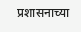प्रशासनाच्या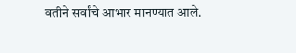वतीने सर्वांचे आभार मानण्यात आले.